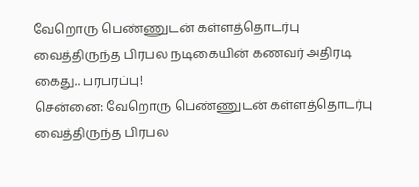வேறொரு பெண்ணுடன் கள்ளத்தொடர்பு வைத்திருந்த பிரபல நடிகையின் கணவர் அதிரடி கைது.. பரபரப்பு!
சென்னை: வேறொரு பெண்ணுடன் கள்ளத்தொடர்பு வைத்திருந்த பிரபல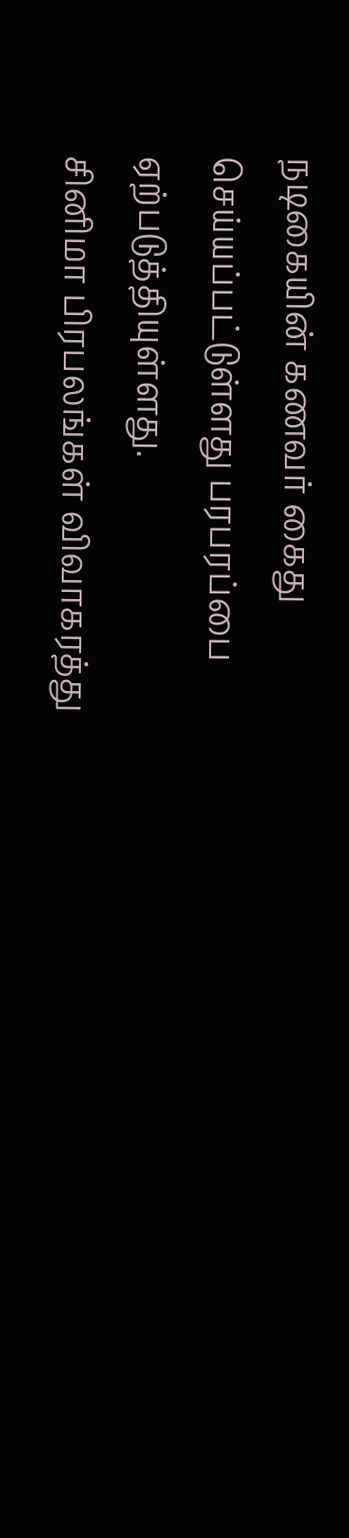நடிகையின் கணவர் கைது செய்யப்பட்டுள்ளது பரபரப்பை ஏற்படுத்தியுள்ளது.
சினிமா பிரபலங்கள் விவாகரத்து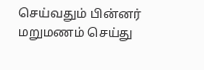செய்வதும் பின்னர் மறுமணம் செய்து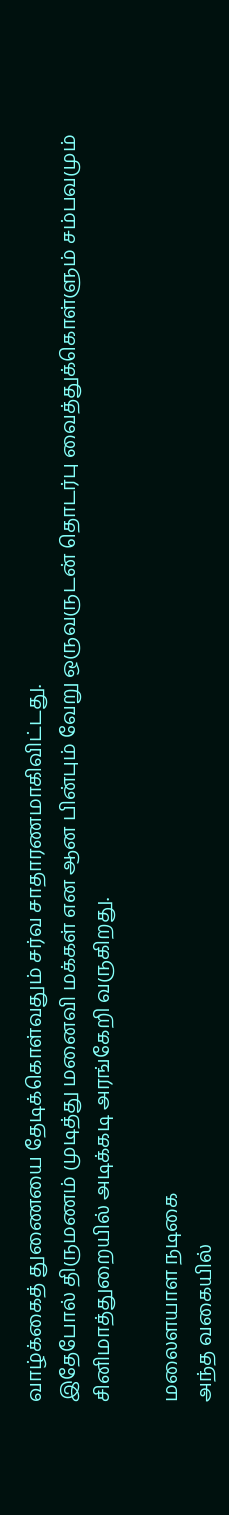வாழ்க்கைத் துணையை தேடிக்கொள்வதும் சர்வ சாதாரணமாகிவிட்டது.
இதேபோல் திருமணம் முடித்து மனைவி மக்கள் என ஆன பின்பும் வேறு ஒருவருடன் தொடர்பு வைத்துக்கொள்ளும் சம்பவமும் சினிமாத்துறையில் அடிக்கடி அரங்கேறி வருகிறது.

மலைளயாள நடிகை
அந்த வகையில்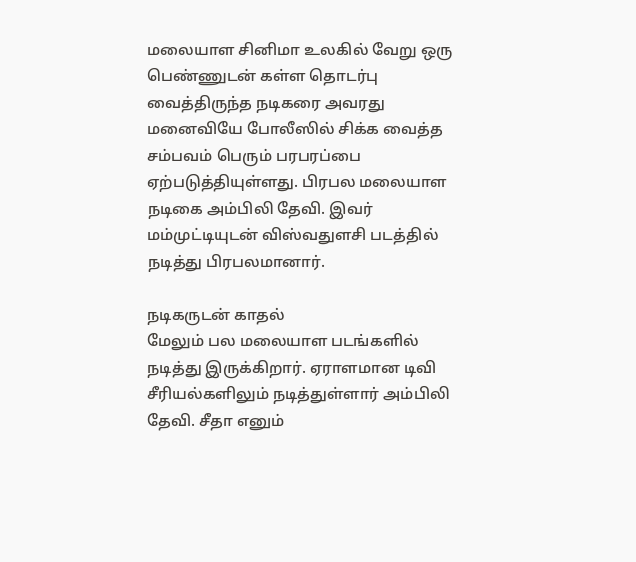மலையாள சினிமா உலகில் வேறு ஒரு பெண்ணுடன் கள்ள தொடர்பு வைத்திருந்த நடிகரை அவரது மனைவியே போலீஸில் சிக்க வைத்த சம்பவம் பெரும் பரபரப்பை ஏற்படுத்தியுள்ளது. பிரபல மலையாள நடிகை அம்பிலி தேவி. இவர் மம்முட்டியுடன் விஸ்வதுளசி படத்தில் நடித்து பிரபலமானார்.

நடிகருடன் காதல்
மேலும் பல மலையாள படங்களில் நடித்து இருக்கிறார். ஏராளமான டிவி சீரியல்களிலும் நடித்துள்ளார் அம்பிலி தேவி. சீதா எனும்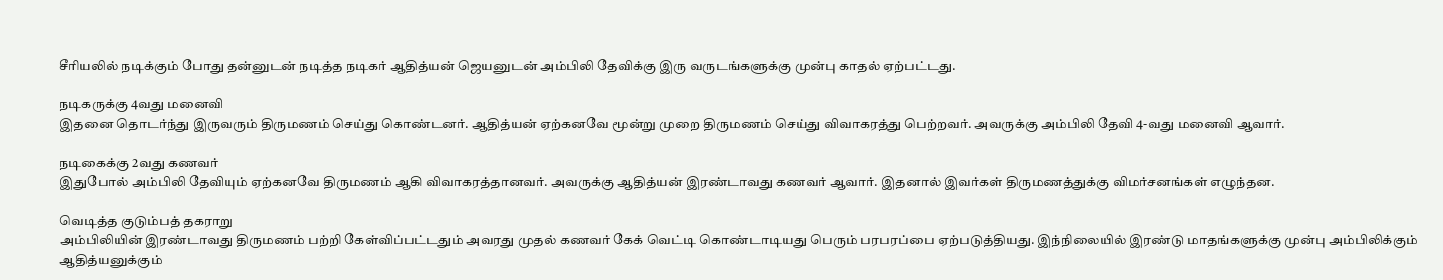சீரியலில் நடிக்கும் போது தன்னுடன் நடித்த நடிகர் ஆதித்யன் ஜெயனுடன் அம்பிலி தேவிக்கு இரு வருடங்களுக்கு முன்பு காதல் ஏற்பட்டது.

நடிகருக்கு 4வது மனைவி
இதனை தொடர்ந்து இருவரும் திருமணம் செய்து கொண்டனர். ஆதித்யன் ஏற்கனவே மூன்று முறை திருமணம் செய்து விவாகரத்து பெற்றவர். அவருக்கு அம்பிலி தேவி 4-வது மனைவி ஆவார்.

நடிகைக்கு 2வது கணவர்
இதுபோல் அம்பிலி தேவியும் ஏற்கனவே திருமணம் ஆகி விவாகரத்தானவர். அவருக்கு ஆதித்யன் இரண்டாவது கணவர் ஆவார். இதனால் இவர்கள் திருமணத்துக்கு விமர்சனங்கள் எழுந்தன.

வெடித்த குடும்பத் தகராறு
அம்பிலியின் இரண்டாவது திருமணம் பற்றி கேள்விப்பட்டதும் அவரது முதல் கணவர் கேக் வெட்டி கொண்டாடியது பெரும் பரபரப்பை ஏற்படுத்தியது. இந்நிலையில் இரண்டு மாதங்களுக்கு முன்பு அம்பிலிக்கும் ஆதித்யனுக்கும்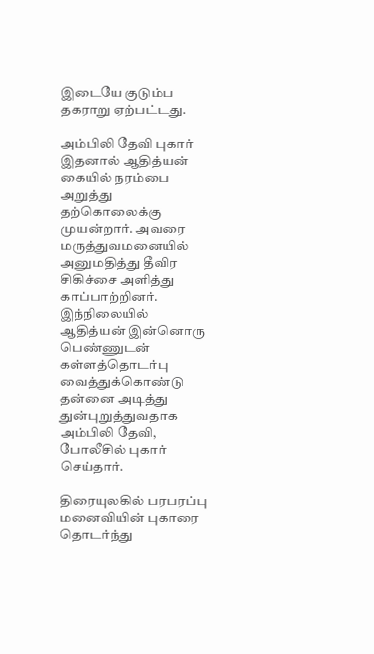இடையே குடும்ப தகராறு ஏற்பட்டது.

அம்பிலி தேவி புகார்
இதனால் ஆதித்யன் கையில் நரம்பை அறுத்து தற்கொலைக்கு முயன்றார். அவரை மருத்துவமனையில் அனுமதித்து தீவிர சிகிச்சை அளித்து காப்பாற்றினர். இந்நிலையில் ஆதித்யன் இன்னொரு பெண்ணுடன் கள்ளத்தொடர்பு வைத்துக்கொண்டு தன்னை அடித்து துன்புறுத்துவதாக அம்பிலி தேவி, போலீசில் புகார் செய்தார்.

திரையுலகில் பரபரப்பு
மனைவியின் புகாரை தொடர்ந்து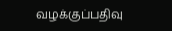வழக்குப்பதிவு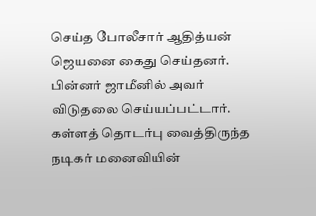செய்த போலீசார் ஆதித்யன் ஜெயனை கைது செய்தனர். பின்னர் ஜாமீனில் அவர் விடுதலை செய்யப்பட்டார். கள்ளத் தொடர்பு வைத்திருந்த நடிகர் மனைவியின்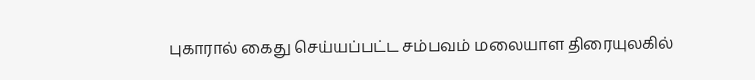புகாரால் கைது செய்யப்பட்ட சம்பவம் மலையாள திரையுலகில்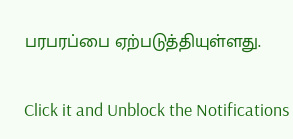பரபரப்பை ஏற்படுத்தியுள்ளது.


Click it and Unblock the Notifications